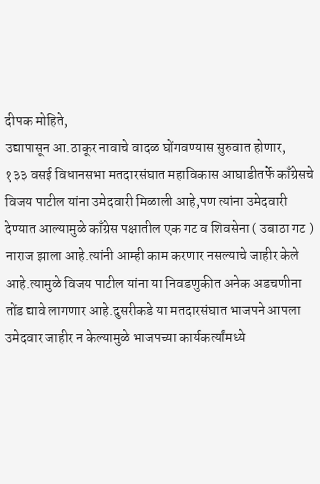दीपक मोहिते,
उद्यापासून आ.ठाकूर नावाचे वादळ घोंगवण्यास सुरुवात होणार,
१३३ वसई विधानसभा मतदारसंघात महाविकास आघाडीतर्फे काँग्रेसचे विजय पाटील यांना उमेदवारी मिळाली आहे,पण त्यांना उमेदवारी देण्यात आल्यामुळे काँग्रेस पक्षातील एक गट व शिवसेना ( उबाठा गट ) नाराज झाला आहे.त्यांनी आम्ही काम करणार नसल्याचे जाहीर केले आहे.त्यामुळे विजय पाटील यांना या निवडणुकीत अनेक अडचणीना तोंड द्यावे लागणार आहे.दुसरीकडे या मतदारसंघात भाजपने आपला उमेदवार जाहीर न केल्यामुळे भाजपच्या कार्यकर्त्यांमध्ये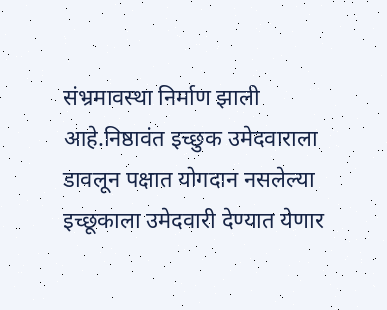संभ्रमावस्था निर्माण झाली आहे.निष्ठावंत इच्छुक उमेदवाराला डावलून पक्षात योगदान नसलेल्या इच्छूकाला उमेदवारी देण्यात येणार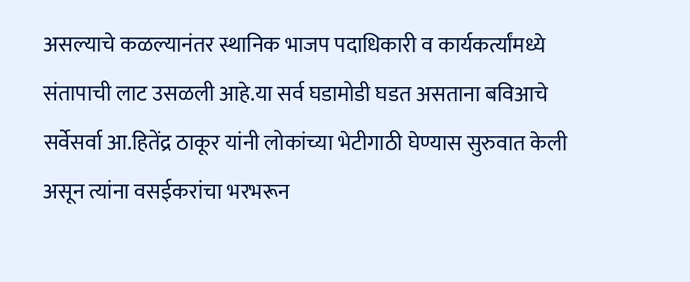असल्याचे कळल्यानंतर स्थानिक भाजप पदाधिकारी व कार्यकर्त्यांमध्ये संतापाची लाट उसळली आहे.या सर्व घडामोडी घडत असताना बविआचे सर्वेसर्वा आ.हितेंद्र ठाकूर यांनी लोकांच्या भेटीगाठी घेण्यास सुरुवात केली असून त्यांना वसईकरांचा भरभरून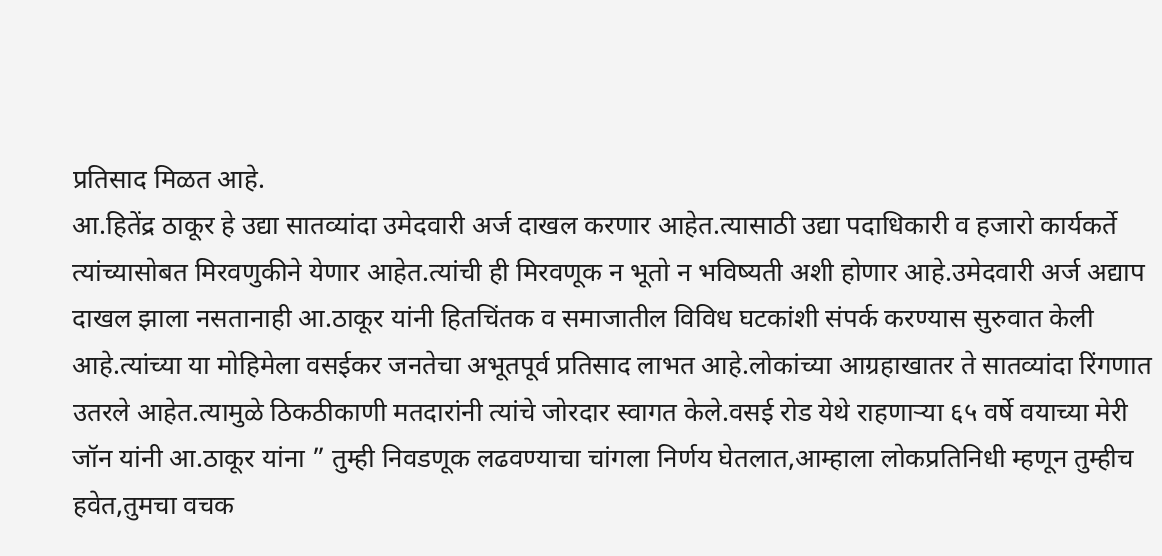प्रतिसाद मिळत आहे.
आ.हितेंद्र ठाकूर हे उद्या सातव्यांदा उमेदवारी अर्ज दाखल करणार आहेत.त्यासाठी उद्या पदाधिकारी व हजारो कार्यकर्ते त्यांच्यासोबत मिरवणुकीने येणार आहेत.त्यांची ही मिरवणूक न भूतो न भविष्यती अशी होणार आहे.उमेदवारी अर्ज अद्याप दाखल झाला नसतानाही आ.ठाकूर यांनी हितचिंतक व समाजातील विविध घटकांशी संपर्क करण्यास सुरुवात केली आहे.त्यांच्या या मोहिमेला वसईकर जनतेचा अभूतपूर्व प्रतिसाद लाभत आहे.लोकांच्या आग्रहाखातर ते सातव्यांदा रिंगणात उतरले आहेत.त्यामुळे ठिकठीकाणी मतदारांनी त्यांचे जोरदार स्वागत केले.वसई रोड येथे राहणाऱ्या ६५ वर्षे वयाच्या मेरी जॉन यांनी आ.ठाकूर यांना ” तुम्ही निवडणूक लढवण्याचा चांगला निर्णय घेतलात,आम्हाला लोकप्रतिनिधी म्हणून तुम्हीच हवेत,तुमचा वचक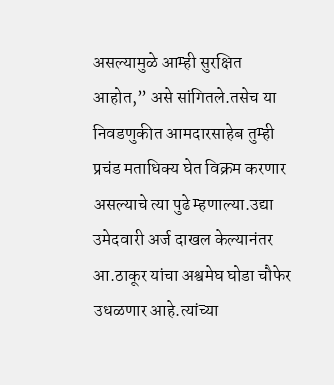असल्यामुळे आम्ही सुरक्षित आहोत,” असे सांगितले.तसेच या निवडणुकीत आमदारसाहेब तुम्ही प्रचंड मताधिक्य घेत विक्रम करणार असल्याचे त्या पुढे म्हणाल्या.उद्या उमेदवारी अर्ज दाखल केल्यानंतर आ.ठाकूर यांचा अश्वमेघ घोडा चौफेर उधळणार आहे.त्यांच्या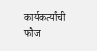कार्यकर्त्यांची फौज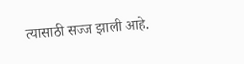त्यासाठी सज्ज झाली आहे.